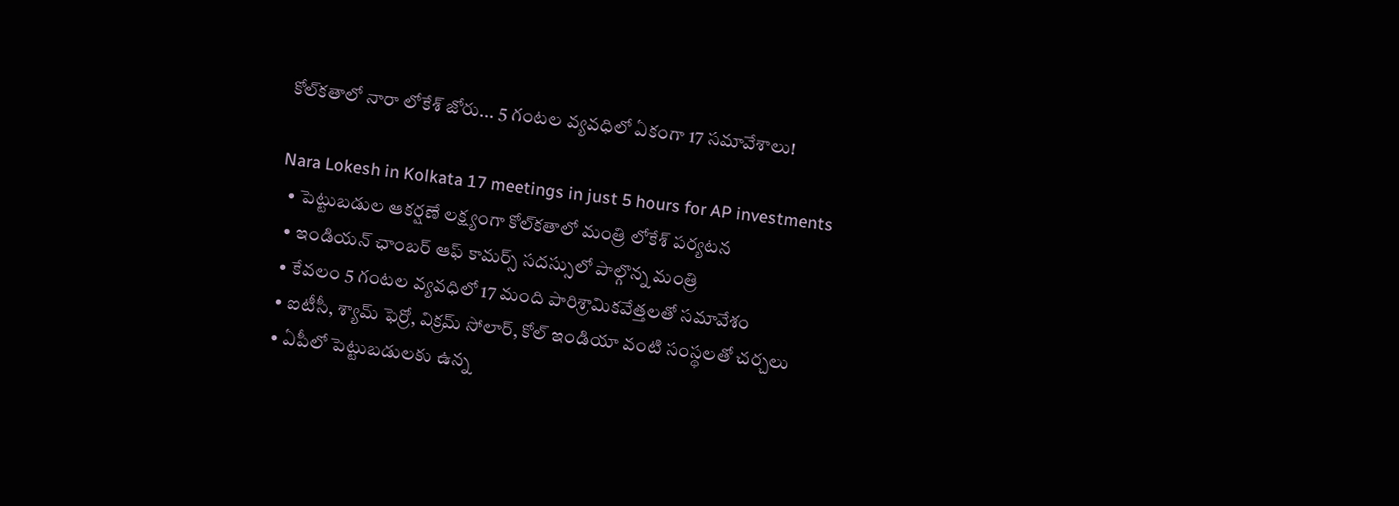కోల్‌కతాలో నారా లోకేశ్ జోరు... 5 గంటల వ్యవధిలో ఏకంగా 17 సమావేశాలు!

Nara Lokesh in Kolkata 17 meetings in just 5 hours for AP investments
  • పెట్టుబడుల ఆకర్షణే లక్ష్యంగా కోల్‌కతాలో మంత్రి లోకేశ్ పర్యటన
  • ఇండియన్ ఛాంబర్ ఆఫ్ కామర్స్ సదస్సులో పాల్గొన్న మంత్రి
  • కేవలం 5 గంటల వ్యవధిలో 17 మంది పారిశ్రామికవేత్తలతో సమావేశం
  • ఐటీసీ, శ్యామ్ ఫెర్రో, విక్రమ్ సోలార్, కోల్ ఇండియా వంటి సంస్థలతో చర్చలు
  • ఏపీలో పెట్టుబడులకు ఉన్న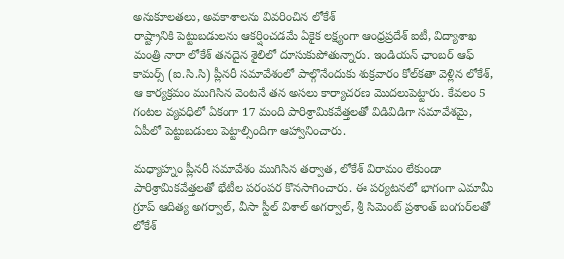అనుకూలతలు, అవకాశాలను వివరించిన లోకేశ్
రాష్ట్రానికి పెట్టుబడులను ఆకర్షించడమే ఏకైక లక్ష్యంగా ఆంధ్రప్రదేశ్ ఐటీ, విద్యాశాఖ మంత్రి నారా లోకేశ్ తనదైన శైలిలో దూసుకుపోతున్నారు. ఇండియన్ ఛాంబర్ ఆఫ్ కామర్స్ (ఐ.సి.సి) ప్లీనరీ సమావేశంలో పాల్గొనేందుకు శుక్రవారం కోల్‌కతా వెళ్లిన లోకేశ్, ఆ కార్యక్రమం ముగిసిన వెంటనే తన అసలు కార్యాచరణ మొదలుపెట్టారు. కేవలం 5 గంటల వ్యవధిలో ఏకంగా 17 మంది పారిశ్రామికవేత్తలతో విడివిడిగా సమావేశమై, ఏపీలో పెట్టుబడులు పెట్టాల్సిందిగా ఆహ్వానించారు.

మధ్యాహ్నం ప్లీనరీ సమావేశం ముగిసిన తర్వాత, లోకేశ్ విరామం లేకుండా పారిశ్రామికవేత్తలతో భేటీల పరంపర కొనసాగించారు. ఈ పర్యటనలో భాగంగా ఎమామీ గ్రూప్ ఆదిత్య అగర్వాల్, వీసా స్టీల్ విశాల్ అగర్వాల్, శ్రీ సిమెంట్ ప్రశాంత్ బంగుర్‌లతో లోకేశ్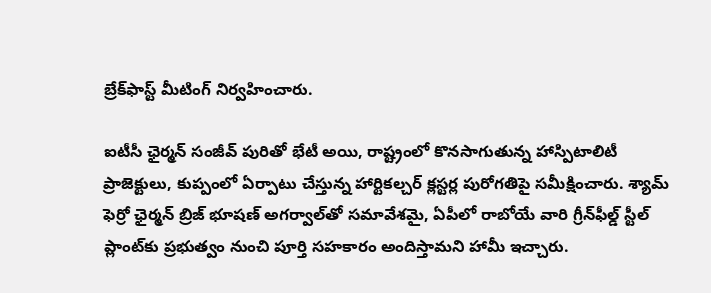బ్రేక్‌ఫాస్ట్ మీటింగ్ నిర్వహించారు.

ఐటీసీ ఛైర్మన్ సంజీవ్ పురితో భేటీ అయి, రాష్ట్రంలో కొనసాగుతున్న హాస్పిటాలిటీ ప్రాజెక్టులు, కుప్పంలో ఏర్పాటు చేస్తున్న హార్టికల్చర్ క్లస్టర్ల పురోగతిపై సమీక్షించారు. శ్యామ్ ఫెర్రో ఛైర్మన్ బ్రిజ్ భూషణ్ అగర్వాల్‌తో సమావేశమై, ఏపీలో రాబోయే వారి గ్రీన్‌ఫీల్డ్ స్టీల్ ప్లాంట్‌కు ప్రభుత్వం నుంచి పూర్తి సహకారం అందిస్తామని హామీ ఇచ్చారు.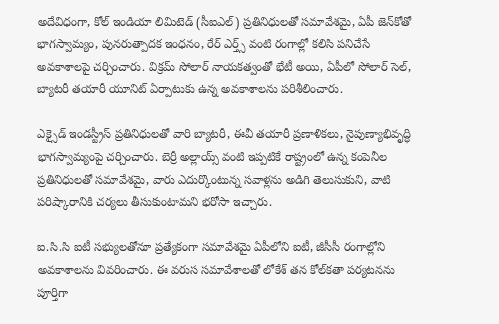అదేవిధంగా, కోల్ ఇండియా లిమిటెడ్ (సీఐఎల్) ప్రతినిధులతో సమావేశమై, ఏపీ జెన్‌కోతో భాగస్వామ్యం, పునరుత్పాదక ఇంధనం, రేర్ ఎర్త్స్ వంటి రంగాల్లో కలిసి పనిచేసే అవకాశాలపై చర్చించారు. విక్రమ్ సోలార్ నాయకత్వంతో భేటీ అయి, ఏపీలో సోలార్ సెల్, బ్యాటరీ తయారీ యూనిట్ ఏర్పాటుకు ఉన్న అవకాశాలను పరిశీలించారు.

ఎక్సైడ్ ఇండస్ట్రీస్ ప్రతినిధులతో వారి బ్యాటరీ, ఈవీ తయారీ ప్రణాళికలు, నైపుణ్యాభివృద్ధి భాగస్వామ్యంపై చర్చించారు. బెర్రీ అల్లాయ్స్ వంటి ఇప్పటికే రాష్ట్రంలో ఉన్న కంపెనీల ప్రతినిధులతో సమావేశమై, వారు ఎదుర్కొంటున్న సవాళ్లను అడిగి తెలుసుకుని, వాటి పరిష్కారానికి చర్యలు తీసుకుంటామని భరోసా ఇచ్చారు.

ఐ.సి.సి ఐటీ సభ్యులతోనూ ప్రత్యేకంగా సమావేశమై ఏపీలోని ఐటీ, జీసీసీ రంగాల్లోని అవకాశాలను వివరించారు. ఈ వరుస సమావేశాలతో లోకేశ్ తన కోల్‌కతా పర్యటనను పూర్తిగా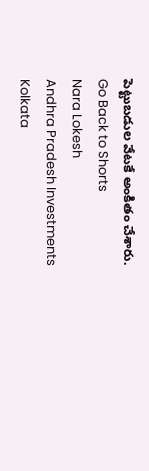పెట్టుబడుల వేటకే అంకితం చేశారు.
Go Back to Shorts
Nara Lokesh
Andhra Pradesh Investments
Kolkata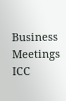Business Meetings
ICC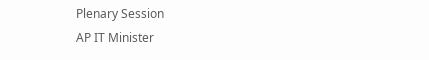Plenary Session
AP IT Minister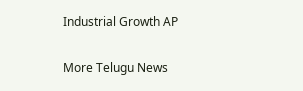Industrial Growth AP

More Telugu News